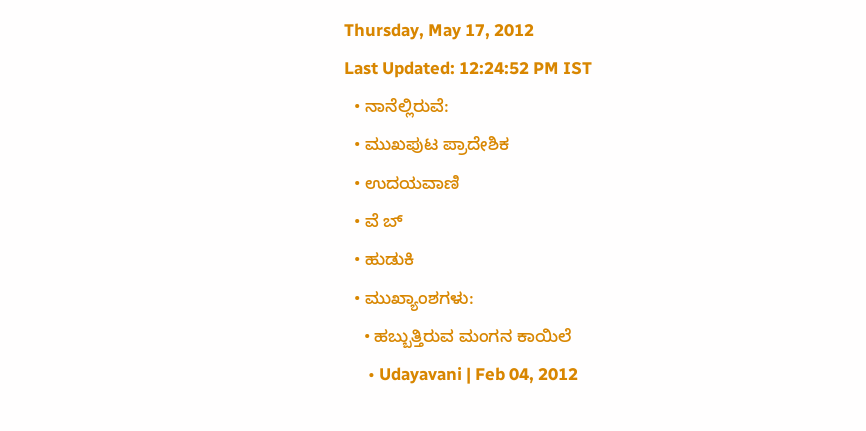Thursday, May 17, 2012
Last Updated: 12:24:52 PM IST
  • ನಾನೆಲ್ಲಿರುವೆ:
  • ಮುಖಪುಟ ಪ್ರಾದೇಶಿಕ
  • ಉದಯವಾಣಿ
  • ವೆ ಬ್
  • ಹುಡುಕಿ
  • ಮುಖ್ಯಾಂಶಗಳು:
    • ಹಬ್ಬುತ್ತಿರುವ ಮಂಗನ ಕಾಯಿಲೆ
      • Udayavani | Feb 04, 2012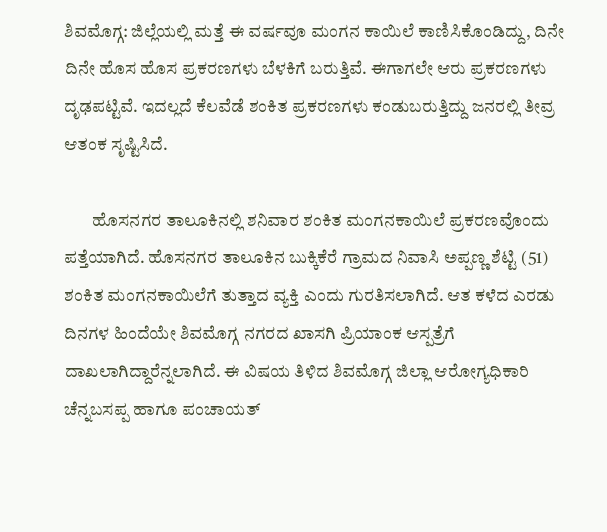ಶಿವಮೊಗ್ಗ: ಜಿಲ್ಲೆಯಲ್ಲಿ ಮತ್ತೆ ಈ ವರ್ಷವೂ ಮಂಗನ ಕಾಯಿಲೆ ಕಾಣಿಸಿಕೊಂಡಿದ್ದು, ದಿನೇ ದಿನೇ ಹೊಸ ಹೊಸ ಪ್ರಕರಣಗಳು ಬೆಳಕಿಗೆ ಬರುತ್ತಿವೆ. ಈಗಾಗಲೇ ಆರು ಪ್ರಕರಣಗಳು ದೃಢಪಟ್ಟಿವೆ. ಇದಲ್ಲದೆ ಕೆಲವೆಡೆ ಶಂಕಿತ ಪ್ರಕರಣಗಳು ಕಂಡುಬರುತ್ತಿದ್ದು ಜನರಲ್ಲಿ ತೀವ್ರ ಆತಂಕ ಸೃಷ್ಟಿಸಿದೆ.

        ಹೊಸನಗರ ತಾಲೂಕಿನಲ್ಲಿ ಶನಿವಾರ ಶಂಕಿತ ಮಂಗನಕಾಯಿಲೆ ಪ್ರಕರಣವೊಂದು ಪತ್ತೆಯಾಗಿದೆ. ಹೊಸನಗರ ತಾಲೂಕಿನ ಬುಕ್ಕಿಕೆರೆ ಗ್ರಾಮದ ನಿವಾಸಿ ಅಪ್ಪಣ್ಣ ಶೆಟ್ಟಿ (51) ಶಂಕಿತ ಮಂಗನಕಾಯಿಲೆಗೆ ತುತ್ತಾದ ವ್ಯಕ್ತಿ ಎಂದು ಗುರತಿಸಲಾಗಿದೆ. ಆತ ಕಳೆದ ಎರಡು ದಿನಗಳ ಹಿಂದೆಯೇ ಶಿವಮೊಗ್ಗ ನಗರದ ಖಾಸಗಿ ಪ್ರಿಯಾಂಕ ಆಸ್ಪತ್ರೆಗೆ ದಾಖಲಾಗಿದ್ದಾರೆನ್ನಲಾಗಿದೆ. ಈ ವಿಷಯ ತಿಳಿದ ಶಿವಮೊಗ್ಗ ಜಿಲ್ಲಾ ಆರೋಗ್ಯಧಿಕಾರಿ ಚೆನ್ನಬಸಪ್ಪ ಹಾಗೂ ಪಂಚಾಯತ್‌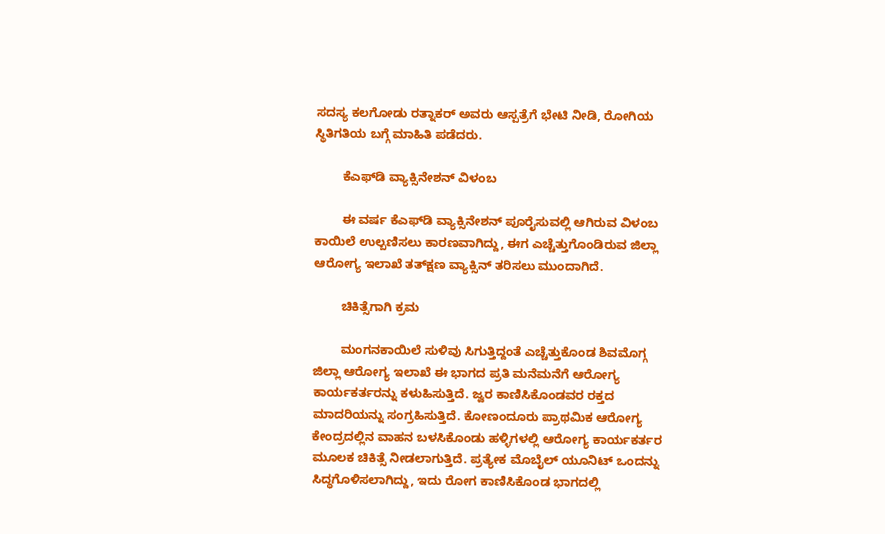ಸದಸ್ಯ ಕಲಗೋಡು ರತ್ನಾಕರ್‌ ಅವರು ಆಸ್ಪತ್ರೆಗೆ ಭೇಟಿ ನೀಡಿ, ರೋಗಿಯ ಸ್ಥಿತಿಗತಿಯ ಬಗ್ಗೆ ಮಾಹಿತಿ ಪಡೆದರು.

        ಕೆಎಫ್‌ಡಿ ವ್ಯಾಕ್ಸಿನೇಶನ್‌ ವಿಳಂಬ

        ಈ ವರ್ಷ ಕೆಎಫ್‌ಡಿ ವ್ಯಾಕ್ಸಿನೇಶನ್‌ ಪೂರೈಸುವಲ್ಲಿ ಆಗಿರುವ ವಿಳಂಬ ಕಾಯಿಲೆ ಉಲ್ಬಣಿಸಲು ಕಾರಣವಾಗಿದ್ದು, ಈಗ ಎಚ್ಚೆತ್ತುಗೊಂಡಿರುವ ಜಿಲ್ಲಾ ಆರೋಗ್ಯ ಇಲಾಖೆ ತತ್‌ಕ್ಷಣ ವ್ಯಾಕ್ಸಿನ್‌ ತರಿಸಲು ಮುಂದಾಗಿದೆ.

        ಚಿಕಿತ್ಸೆಗಾಗಿ ಕ್ರಮ

        ಮಂಗನಕಾಯಿಲೆ ಸುಳಿವು ಸಿಗುತ್ತಿದ್ದಂತೆ ಎಚ್ಚೆತ್ತುಕೊಂಡ ಶಿವಮೊಗ್ಗ ಜಿಲ್ಲಾ ಆರೋಗ್ಯ ಇಲಾಖೆ ಈ ಭಾಗದ ಪ್ರತಿ ಮನೆಮನೆಗೆ ಆರೋಗ್ಯ ಕಾರ್ಯಕರ್ತರನ್ನು ಕಳುಹಿಸುತ್ತಿದೆ. ಜ್ವರ ಕಾಣಿಸಿಕೊಂಡವರ ರಕ್ತದ ಮಾದರಿಯನ್ನು ಸಂಗ್ರಹಿಸುತ್ತಿದೆ. ಕೋಣಂದೂರು ಪ್ರಾಥಮಿಕ ಆರೋಗ್ಯ ಕೇಂದ್ರದಲ್ಲಿನ ವಾಹನ ಬಳಸಿಕೊಂಡು ಹಳ್ಳಿಗಳಲ್ಲಿ ಆರೋಗ್ಯ ಕಾರ್ಯಕರ್ತರ ಮೂಲಕ ಚಿಕಿತ್ಸೆ ನೀಡಲಾಗುತ್ತಿದೆ. ಪ್ರತ್ಯೇಕ ಮೊಬೈಲ್‌ ಯೂನಿಟ್‌ ಒಂದನ್ನು ಸಿದ್ಧಗೊಳಿಸಲಾಗಿದ್ದು, ಇದು ರೋಗ ಕಾಣಿಸಿಕೊಂಡ ಭಾಗದಲ್ಲಿ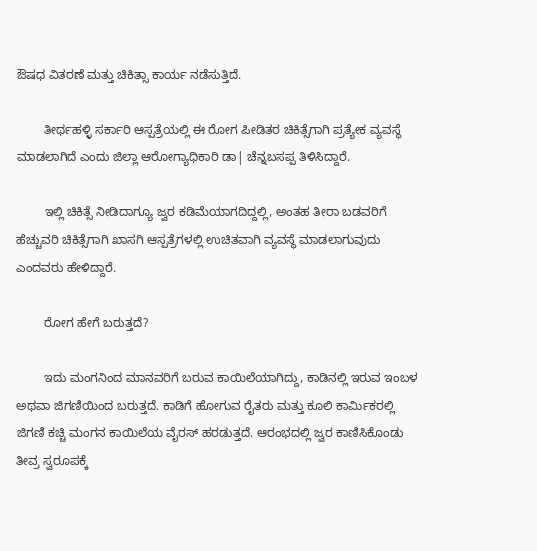ಔಷಧ ವಿತರಣೆ ಮತ್ತು ಚಿಕಿತ್ಸಾ ಕಾರ್ಯ ನಡೆಸುತ್ತಿದೆ.

        ತೀರ್ಥಹಳ್ಳಿ ಸರ್ಕಾರಿ ಆಸ್ಪತ್ರೆಯಲ್ಲಿ ಈ ರೋಗ ಪೀಡಿತರ ಚಿಕಿತ್ಸೆಗಾಗಿ ಪ್ರತ್ಯೇಕ ವ್ಯವಸ್ಥೆ ಮಾಡಲಾಗಿದೆ ಎಂದು ಜಿಲ್ಲಾ ಆರೋಗ್ಯಾಧಿಕಾರಿ ಡಾ| ಚೆನ್ನಬಸಪ್ಪ ತಿಳಿಸಿದ್ದಾರೆ.

        ಇಲ್ಲಿ ಚಿಕಿತ್ಸೆ ನೀಡಿದಾಗ್ಯೂ ಜ್ವರ ಕಡಿಮೆಯಾಗದಿದ್ದಲ್ಲಿ, ಅಂತಹ ತೀರಾ ಬಡವರಿಗೆ ಹೆಚ್ಚುವರಿ ಚಿಕಿತ್ಸೆಗಾಗಿ ಖಾಸಗಿ ಆಸ್ಪತ್ರೆಗಳಲ್ಲಿ ಉಚಿತವಾಗಿ ವ್ಯವಸ್ಥೆ ಮಾಡಲಾಗುವುದು ಎಂದವರು ಹೇಳಿದ್ದಾರೆ.

        ರೋಗ ಹೇಗೆ ಬರುತ್ತದೆ?

        ಇದು ಮಂಗನಿಂದ ಮಾನವರಿಗೆ ಬರುವ ಕಾಯಿಲೆಯಾಗಿದ್ದು, ಕಾಡಿನಲ್ಲಿ ಇರುವ ಇಂಬಳ ಅಥವಾ ಜಿಗಣಿಯಿಂದ ಬರುತ್ತದೆ. ಕಾಡಿಗೆ ಹೋಗುವ ರೈತರು ಮತ್ತು ಕೂಲಿ ಕಾರ್ಮಿಕರಲ್ಲಿ ಜಿಗಣಿ ಕಚ್ಚಿ ಮಂಗನ ಕಾಯಿಲೆಯ ವೈರಸ್‌ ಹರಡುತ್ತದೆ. ಆರಂಭದಲ್ಲಿ ಜ್ವರ ಕಾಣಿಸಿಕೊಂಡು ತೀವ್ರ ಸ್ವರೂಪಕ್ಕೆ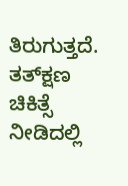ತಿರುಗುತ್ತದೆ. ತತ್‌ಕ್ಷಣ ಚಿಕಿತ್ಸೆ ನೀಡಿದಲ್ಲಿ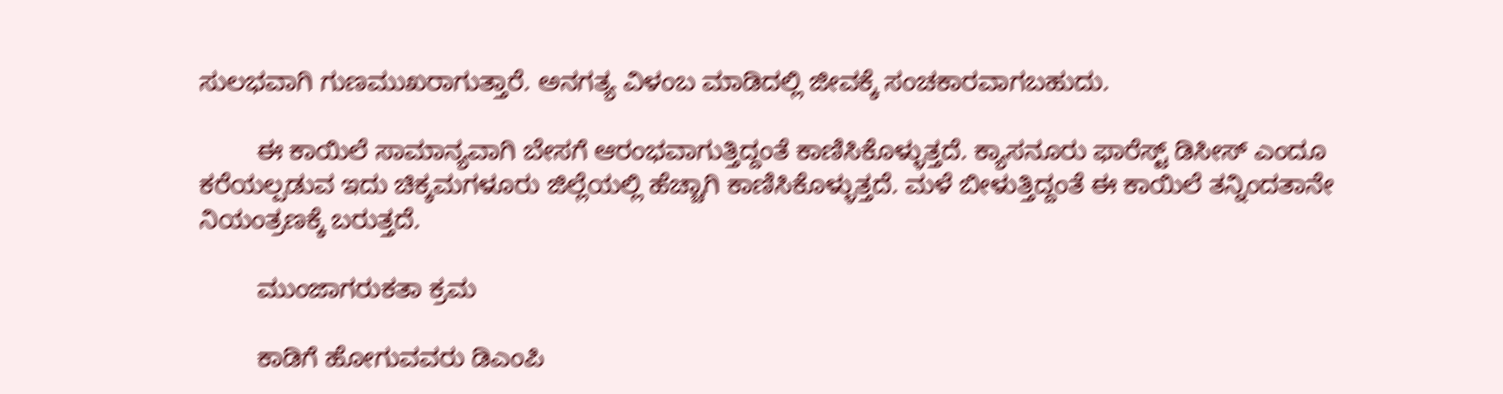ಸುಲಭವಾಗಿ ಗುಣಮುಖರಾಗುತ್ತಾರೆ. ಅನಗತ್ಯ ವಿಳಂಬ ಮಾಡಿದಲ್ಲಿ ಜೀವಕ್ಕೆ ಸಂಚಕಾರವಾಗಬಹುದು.

        ಈ ಕಾಯಿಲೆ ಸಾಮಾನ್ಯವಾಗಿ ಬೇಸಗೆ ಆರಂಭವಾಗುತ್ತಿದ್ದಂತೆ ಕಾಣಿಸಿಕೊಳ್ಳುತ್ತದೆ. ಕ್ಯಾಸನೂರು ಫಾರೆಸ್ಟ್‌ ಡಿಸೀಸ್‌ ಎಂದೂ ಕರೆಯಲ್ಪಡುವ ಇದು ಚಿಕ್ಕಮಗಳೂರು ಜಿಲ್ಲೆಯಲ್ಲಿ ಹೆಚ್ಚಾಗಿ ಕಾಣಿಸಿಕೊಳ್ಳುತ್ತದೆ. ಮಳೆ ಬೀಳುತ್ತಿದ್ದಂತೆ ಈ ಕಾಯಿಲೆ ತನ್ನಿಂದತಾನೇ ನಿಯಂತ್ರಣಕ್ಕೆ ಬರುತ್ತದೆ.

        ಮುಂಜಾಗರುಕತಾ ಕ್ರಮ

        ಕಾಡಿಗೆ ಹೋಗುವವರು ಡಿಎಂಪಿ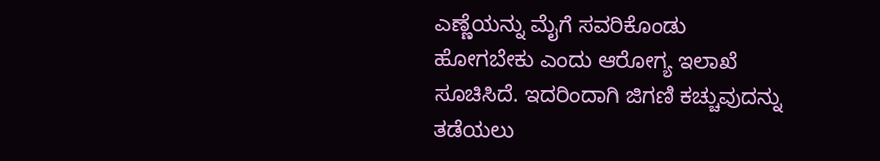ಎಣ್ಣೆಯನ್ನು ಮೈಗೆ ಸವರಿಕೊಂಡು ಹೋಗಬೇಕು ಎಂದು ಆರೋಗ್ಯ ಇಲಾಖೆ ಸೂಚಿಸಿದೆ. ಇದರಿಂದಾಗಿ ಜಿಗಣಿ ಕಚ್ಚುವುದನ್ನು ತಡೆಯಲು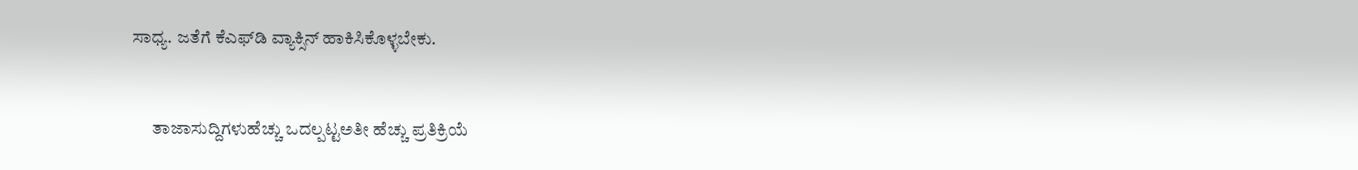ಸಾಧ್ಯ. ಜತೆಗೆ ಕೆಎಫ್‌ಡಿ ವ್ಯಾಕ್ಸಿನ್‌ ಹಾಕಿಸಿಕೊಳ್ಳಬೇಕು.


      ತಾಜಾಸುದ್ದಿಗಳುಹೆಚ್ಚು ಒದಲ್ಪಟ್ಟಅತೀ ಹೆಚ್ಚು ಪ್ರತಿಕ್ರಿಯೆ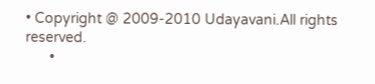• Copyright @ 2009-2010 Udayavani.All rights reserved.
      •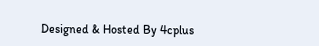Designed & Hosted By 4cplus